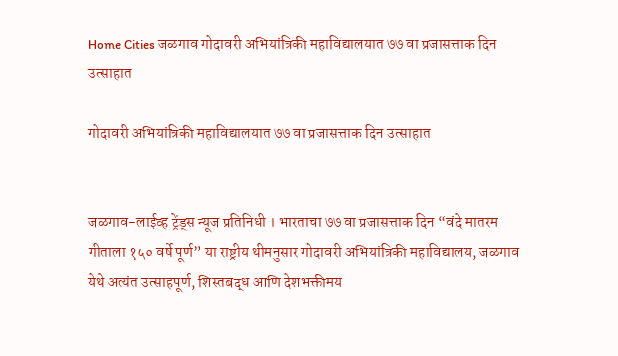Home Cities जळगाव गोदावरी अभियांत्रिकी महाविद्यालयात ७७ वा प्रजासत्ताक दिन उत्साहात

गोदावरी अभियांत्रिकी महाविद्यालयात ७७ वा प्रजासत्ताक दिन उत्साहात


जळगाव-लाईव्ह ट्रेंड्स न्यूज प्रतिनिधी । भारताचा ७७ वा प्रजासत्ताक दिन “वंदे मातरम गीताला १५० वर्षे पूर्ण” या राष्ट्रीय थीमनुसार गोदावरी अभियांत्रिकी महाविद्यालय, जळगाव येथे अत्यंत उत्साहपूर्ण, शिस्तबद्ध आणि देशभक्तीमय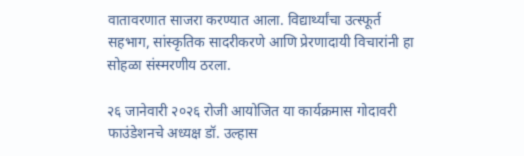वातावरणात साजरा करण्यात आला. विद्यार्थ्यांचा उत्स्फूर्त सहभाग, सांस्कृतिक सादरीकरणे आणि प्रेरणादायी विचारांनी हा सोहळा संस्मरणीय ठरला.

२६ जानेवारी २०२६ रोजी आयोजित या कार्यक्रमास गोदावरी फाउंडेशनचे अध्यक्ष डॉ. उल्हास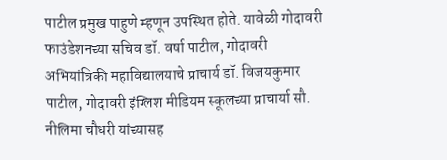पाटील प्रमुख पाहुणे म्हणून उपस्थित होते. यावेळी गोदावरी फाउंडेशनच्या सचिव डॉ. वर्षा पाटील, गोदावरी अभियांत्रिकी महाविद्यालयाचे प्राचार्य डॉ. विजयकुमार पाटील, गोदावरी इंग्लिश मीडियम स्कूलच्या प्राचार्या सौ. नीलिमा चौधरी यांच्यासह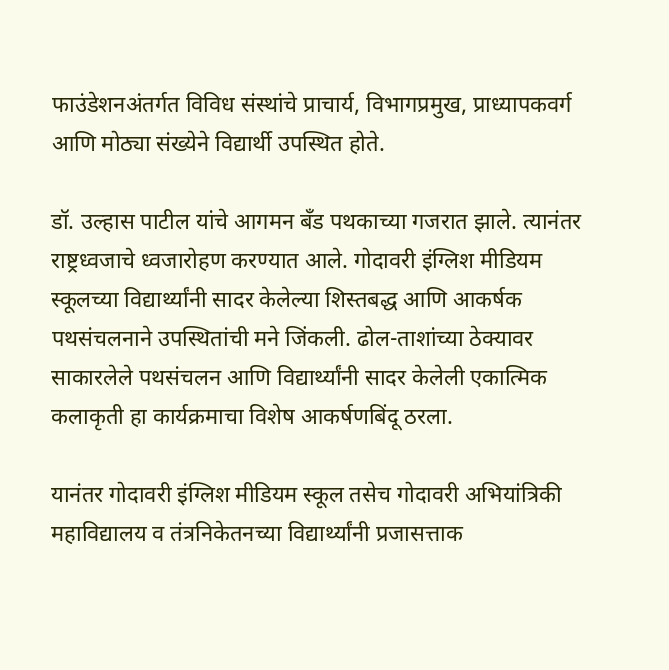फाउंडेशनअंतर्गत विविध संस्थांचे प्राचार्य, विभागप्रमुख, प्राध्यापकवर्ग आणि मोठ्या संख्येने विद्यार्थी उपस्थित होते.

डॉ. उल्हास पाटील यांचे आगमन बँड पथकाच्या गजरात झाले. त्यानंतर राष्ट्रध्वजाचे ध्वजारोहण करण्यात आले. गोदावरी इंग्लिश मीडियम स्कूलच्या विद्यार्थ्यांनी सादर केलेल्या शिस्तबद्ध आणि आकर्षक पथसंचलनाने उपस्थितांची मने जिंकली. ढोल-ताशांच्या ठेक्यावर साकारलेले पथसंचलन आणि विद्यार्थ्यांनी सादर केलेली एकात्मिक कलाकृती हा कार्यक्रमाचा विशेष आकर्षणबिंदू ठरला.

यानंतर गोदावरी इंग्लिश मीडियम स्कूल तसेच गोदावरी अभियांत्रिकी महाविद्यालय व तंत्रनिकेतनच्या विद्यार्थ्यांनी प्रजासत्ताक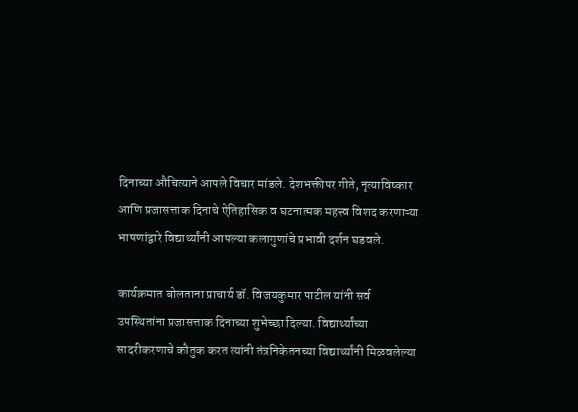दिनाच्या औचित्याने आपले विचार मांडले. देशभक्तीपर गीते, नृत्याविष्कार आणि प्रजासत्ताक दिनाचे ऐतिहासिक व घटनात्मक महत्त्व विशद करणाऱ्या भाषणांद्वारे विद्यार्थ्यांनी आपल्या कलागुणांचे प्रभावी दर्शन घडवले.

कार्यक्रमात बोलताना प्राचार्य डॉ. विजयकुमार पाटील यांनी सर्व उपस्थितांना प्रजासत्ताक दिनाच्या शुभेच्छा दिल्या. विद्यार्थ्यांच्या सादरीकरणाचे कौतुक करत त्यांनी तंत्रनिकेतनच्या विद्यार्थ्यांनी मिळवलेल्या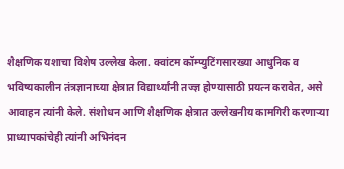शैक्षणिक यशाचा विशेष उल्लेख केला. क्वांटम कॉम्प्युटिंगसारख्या आधुनिक व भविष्यकालीन तंत्रज्ञानाच्या क्षेत्रात विद्यार्थ्यांनी तज्ज्ञ होण्यासाठी प्रयत्न करावेत, असे आवाहन त्यांनी केले. संशोधन आणि शैक्षणिक क्षेत्रात उल्लेखनीय कामगिरी करणाऱ्या प्राध्यापकांचेही त्यांनी अभिनंदन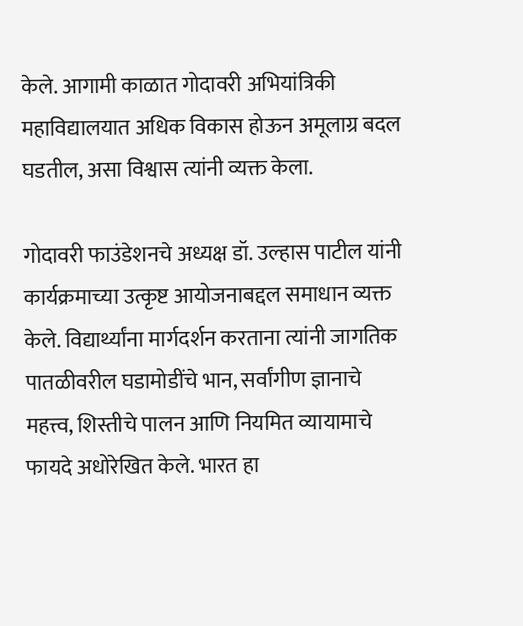केले. आगामी काळात गोदावरी अभियांत्रिकी महाविद्यालयात अधिक विकास होऊन अमूलाग्र बदल घडतील, असा विश्वास त्यांनी व्यक्त केला.

गोदावरी फाउंडेशनचे अध्यक्ष डॉ. उल्हास पाटील यांनी कार्यक्रमाच्या उत्कृष्ट आयोजनाबद्दल समाधान व्यक्त केले. विद्यार्थ्यांना मार्गदर्शन करताना त्यांनी जागतिक पातळीवरील घडामोडींचे भान, सर्वांगीण ज्ञानाचे महत्त्व, शिस्तीचे पालन आणि नियमित व्यायामाचे फायदे अधोरेखित केले. भारत हा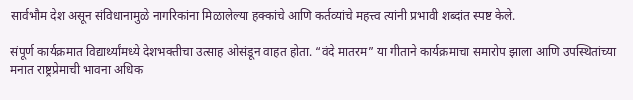सार्वभौम देश असून संविधानामुळे नागरिकांना मिळालेल्या हक्कांचे आणि कर्तव्यांचे महत्त्व त्यांनी प्रभावी शब्दांत स्पष्ट केले.

संपूर्ण कार्यक्रमात विद्यार्थ्यांमध्ये देशभक्तीचा उत्साह ओसंडून वाहत होता. “वंदे मातरम” या गीताने कार्यक्रमाचा समारोप झाला आणि उपस्थितांच्या मनात राष्ट्रप्रेमाची भावना अधिक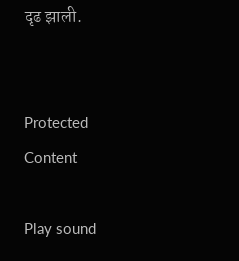दृढ झाली.


Protected Content

Play sound